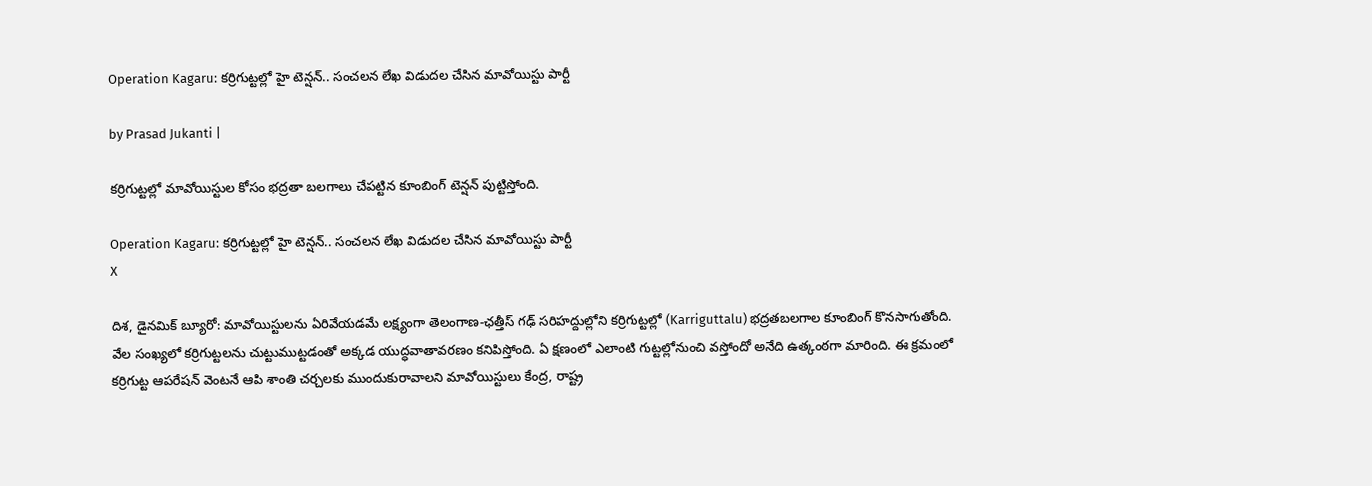Operation Kagaru: కర్రిగుట్టల్లో హై టెన్షన్.. సంచలన లేఖ విడుదల చేసిన మావోయిస్టు పార్టీ

by Prasad Jukanti |

కర్రిగుట్టల్లో మావోయిస్టుల కోసం భద్రతా బలగాలు చేపట్టిన కూంబింగ్ టెన్షన్ పుట్టిస్తోంది.

Operation Kagaru: కర్రిగుట్టల్లో హై టెన్షన్.. సంచలన లేఖ విడుదల చేసిన మావోయిస్టు పార్టీ
X

దిశ, డైనమిక్ బ్యూరో: మావోయిస్టులను ఏరివేయడమే లక్ష్యంగా తెలంగాణ-ఛత్తీస్ గఢ్ సరిహద్దుల్లోని కర్రిగుట్టల్లో (Karriguttalu) భద్రతబలగాల కూంబింగ్ కొనసాగుతోంది. వేల సంఖ్యలో కర్రిగుట్టలను చుట్టుముట్టడంతో అక్కడ యుద్ధవాతావరణం కనిపిస్తోంది. ఏ క్షణంలో ఎలాంటి గుట్టల్లోనుంచి వస్తోందో అనేది ఉత్కంఠగా మారింది. ఈ క్రమంలో కర్రిగుట్ట ఆపరేషన్ వెంటనే ఆపి శాంతి చర్చలకు ముందుకురావాలని మావోయిస్టులు కేంద్ర, రాష్ట్ర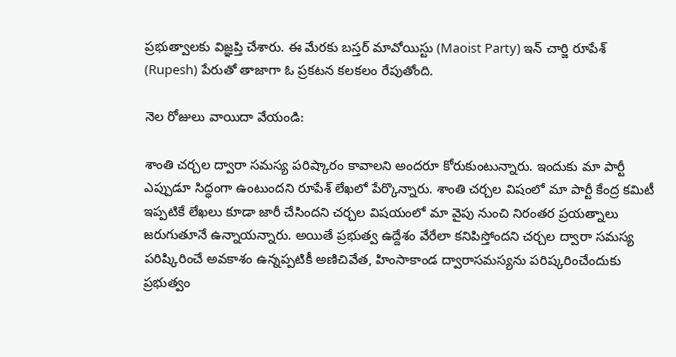ప్రభుత్వాలకు విజ్ఞప్తి చేశారు. ఈ మేరకు బస్తర్ మావోయిస్టు (Maoist Party) ఇన్ చార్జి రూపేశ్ (Rupesh) పేరుతో తాజాగా ఓ ప్రకటన కలకలం రేపుతోంది.

నెల రోజులు వాయిదా వేయండి:

శాంతి చర్చల ద్వారా సమస్య పరిష్కారం కావాలని అందరూ కోరుకుంటున్నారు. ఇందుకు మా పార్టీ ఎప్పుడూ సిద్ధంగా ఉంటుందని రూపేశ్ లేఖలో పేర్కొన్నారు. శాంతి చర్చల విషంలో మా పార్టీ కేంద్ర కమిటీ ఇప్పటికే లేఖలు కూడా జారీ చేసిందని చర్చల విషయంలో మా వైపు నుంచి నిరంతర ప్రయత్నాలు జరుగుతూనే ఉన్నాయన్నారు. అయితే ప్రభుత్వ ఉద్దేశం వేరేలా కనిపిస్తోందని చర్చల ద్వారా సమస్య పరిష్కిరించే అవకాశం ఉన్నప్పటికీ అణిచివేత, హింసాకాండ ద్వారాసమస్యను పరిష్కరించేందుకు ప్రభుత్వం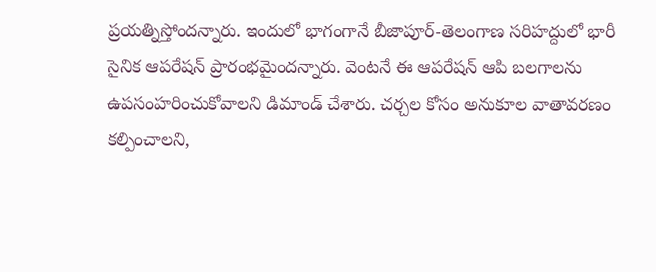ప్రయత్నిస్తోందన్నారు. ఇందులో భాగంగానే బీజాపూర్-తెలంగాణ సరిహద్దులో భారీ సైనిక ఆపరేషన్ ప్రారంభమైందన్నారు. వెంటనే ఈ ఆపరేషన్ ఆపి బలగాలను ఉపసంహరించుకోవాలని డిమాండ్ చేశారు. చర్చల కోసం అనుకూల వాతావరణం కల్పించాలని,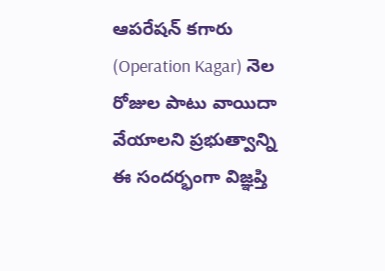ఆపరేషన్ కగారు (Operation Kagar) నెల రోజుల పాటు వాయిదా వేయాలని ప్రభుత్వాన్ని ఈ సందర్భంగా విజ్ఞప్తి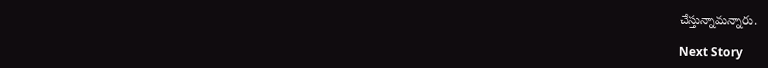చేస్తున్నామన్నారు.

Next Story